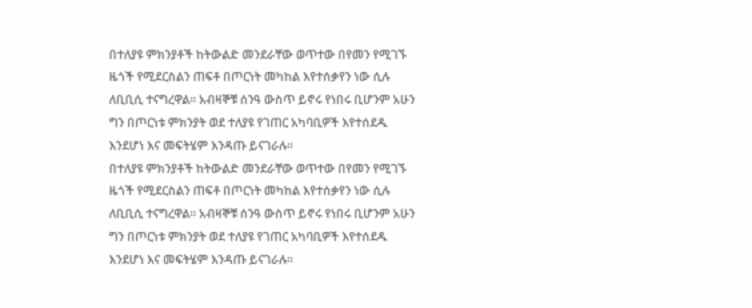በተለያዩ ምክንያቶች ከትውልድ መንደራቸው ወጥተው በየመን የሚገኙ ዜጎች የሚደርስልን ጠፍቶ በጦርነት መካከል እየተሰቃየን ነው ሲሉ ለቢቢሲ ተናግረዋል። አብዛኞቹ ሰንዓ ውስጥ ይኖሩ የነበሩ ቢሆንም አሁን ግን በጦርነቱ ምክንያት ወደ ተለያዩ የገጠር አካባቢዎች እየተሰደዱ እንደሆነ እና መፍትሄም እንዳጡ ይናገራሉ።
በተለያዩ ምክንያቶች ከትውልድ መንደራቸው ወጥተው በየመን የሚገኙ ዜጎች የሚደርስልን ጠፍቶ በጦርነት መካከል እየተሰቃየን ነው ሲሉ ለቢቢሲ ተናግረዋል። አብዛኞቹ ሰንዓ ውስጥ ይኖሩ የነበሩ ቢሆንም አሁን ግን በጦርነቱ ምክንያት ወደ ተለያዩ የገጠር አካባቢዎች እየተሰደዱ እንደሆነ እና መፍትሄም እንዳጡ ይናገራሉ።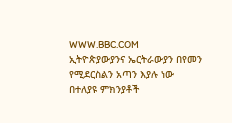WWW.BBC.COM
ኢትዮጵያውያንና ኤርትራውያን በየመን የሚደርስልን አጣን እያሉ ነው
በተለያዩ ምክንያቶች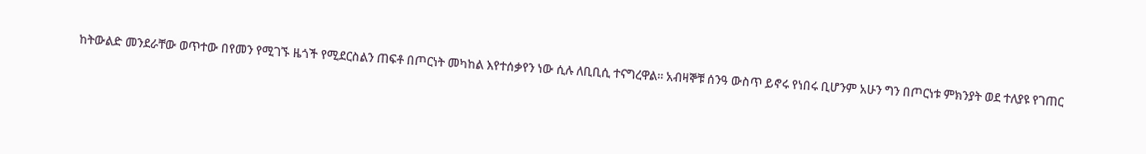ከትውልድ መንደራቸው ወጥተው በየመን የሚገኙ ዜጎች የሚደርስልን ጠፍቶ በጦርነት መካከል እየተሰቃየን ነው ሲሉ ለቢቢሲ ተናግረዋል። አብዛኞቹ ሰንዓ ውስጥ ይኖሩ የነበሩ ቢሆንም አሁን ግን በጦርነቱ ምክንያት ወደ ተለያዩ የገጠር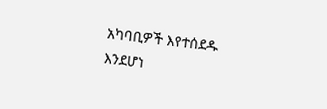አካባቢዎች እየተሰደዱ እንደሆነ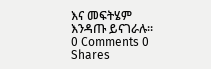እና መፍትሄም እንዳጡ ይናገራሉ።
0 Comments 0 Shares